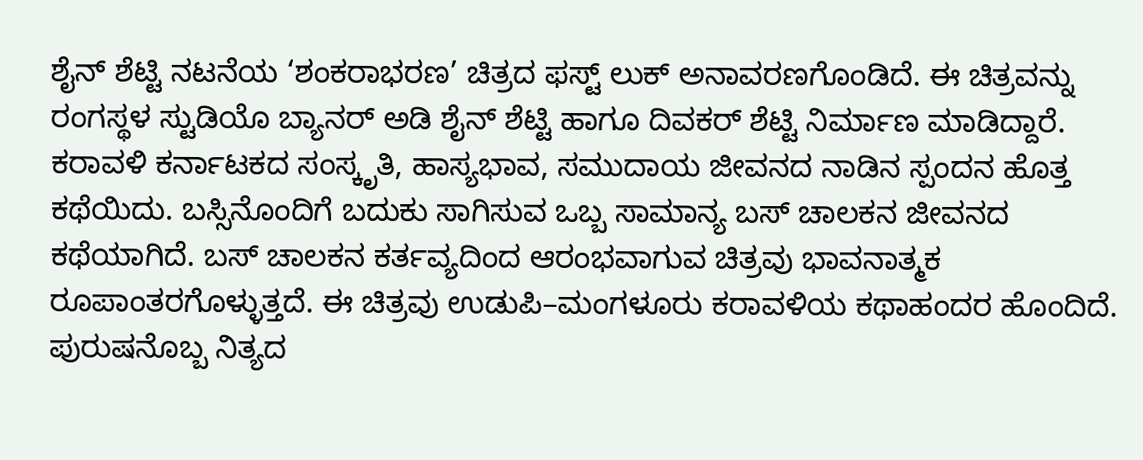ಶೈನ್ ಶೆಟ್ಟಿ ನಟನೆಯ ‘ಶಂಕರಾಭರಣ’ ಚಿತ್ರದ ಫಸ್ಟ್ ಲುಕ್ ಅನಾವರಣಗೊಂಡಿದೆ. ಈ ಚಿತ್ರವನ್ನು ರಂಗಸ್ಥಳ ಸ್ಟುಡಿಯೊ ಬ್ಯಾನರ್ ಅಡಿ ಶೈನ್ ಶೆಟ್ಟಿ ಹಾಗೂ ದಿವಕರ್ ಶೆಟ್ಟಿ ನಿರ್ಮಾಣ ಮಾಡಿದ್ದಾರೆ.
ಕರಾವಳಿ ಕರ್ನಾಟಕದ ಸಂಸ್ಕೃತಿ, ಹಾಸ್ಯಭಾವ, ಸಮುದಾಯ ಜೀವನದ ನಾಡಿನ ಸ್ಪಂದನ ಹೊತ್ತ ಕಥೆಯಿದು. ಬಸ್ಸಿನೊಂದಿಗೆ ಬದುಕು ಸಾಗಿಸುವ ಒಬ್ಬ ಸಾಮಾನ್ಯ ಬಸ್ ಚಾಲಕನ ಜೀವನದ ಕಥೆಯಾಗಿದೆ. ಬಸ್ ಚಾಲಕನ ಕರ್ತವ್ಯದಿಂದ ಆರಂಭವಾಗುವ ಚಿತ್ರವು ಭಾವನಾತ್ಮಕ ರೂಪಾಂತರಗೊಳ್ಳುತ್ತದೆ. ಈ ಚಿತ್ರವು ಉಡುಪಿ–ಮಂಗಳೂರು ಕರಾವಳಿಯ ಕಥಾಹಂದರ ಹೊಂದಿದೆ. ಪುರುಷನೊಬ್ಬ ನಿತ್ಯದ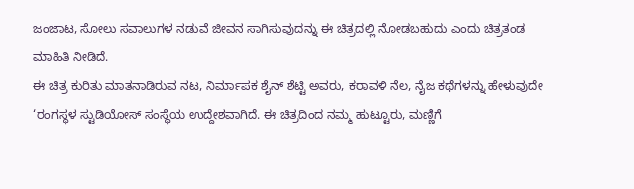ಜಂಜಾಟ, ಸೋಲು ಸವಾಲುಗಳ ನಡುವೆ ಜೀವನ ಸಾಗಿಸುವುದನ್ನು ಈ ಚಿತ್ರದಲ್ಲಿ ನೋಡಬಹುದು ಎಂದು ಚಿತ್ರತಂಡ ಮಾಹಿತಿ ನೀಡಿದೆ.
ಈ ಚಿತ್ರ ಕುರಿತು ಮಾತನಾಡಿರುವ ನಟ, ನಿರ್ಮಾಪಕ ಶೈನ್ ಶೆಟ್ಟಿ ಅವರು, ಕರಾವಳಿ ನೆಲ, ನೈಜ ಕಥೆಗಳನ್ನು ಹೇಳುವುದೇ ‘ರಂಗಸ್ಥಳ ಸ್ಟುಡಿಯೋಸ್ ಸಂಸ್ಥೆಯ ಉದ್ದೇಶವಾಗಿದೆ. ಈ ಚಿತ್ರದಿಂದ ನಮ್ಮ ಹುಟ್ಟೂರು, ಮಣ್ಣಿಗೆ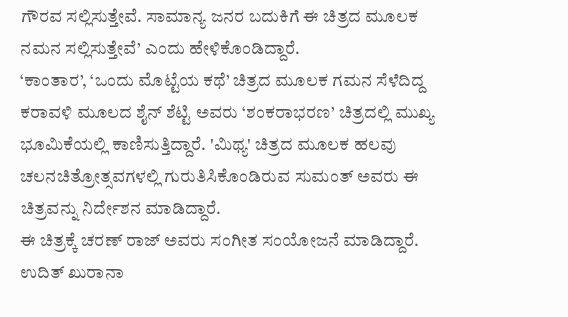ಗೌರವ ಸಲ್ಲಿಸುತ್ತೇವೆ. ಸಾಮಾನ್ಯ ಜನರ ಬದುಕಿಗೆ ಈ ಚಿತ್ರದ ಮೂಲಕ ನಮನ ಸಲ್ಲಿಸುತ್ತೇವೆ’ ಎಂದು ಹೇಳಿಕೊಂಡಿದ್ದಾರೆ.
‘ಕಾಂತಾರ’, ‘ಒಂದು ಮೊಟ್ಟೆಯ ಕಥೆ’ ಚಿತ್ರದ ಮೂಲಕ ಗಮನ ಸೆಳೆದಿದ್ದ ಕರಾವಳಿ ಮೂಲದ ಶೈನ್ ಶೆಟ್ಟಿ ಅವರು ‘ಶಂಕರಾಭರಣ’ ಚಿತ್ರದಲ್ಲಿ ಮುಖ್ಯ ಭೂಮಿಕೆಯಲ್ಲಿ ಕಾಣಿಸುತ್ತಿದ್ದಾರೆ. 'ಮಿಥ್ಯ' ಚಿತ್ರದ ಮೂಲಕ ಹಲವು ಚಲನಚಿತ್ರೋತ್ಸವಗಳಲ್ಲಿ ಗುರುತಿಸಿಕೊಂಡಿರುವ ಸುಮಂತ್ ಅವರು ಈ ಚಿತ್ರವನ್ನು ನಿರ್ದೇಶನ ಮಾಡಿದ್ದಾರೆ.
ಈ ಚಿತ್ರಕ್ಕೆ ಚರಣ್ ರಾಜ್ ಅವರು ಸಂಗೀತ ಸಂಯೋಜನೆ ಮಾಡಿದ್ದಾರೆ. ಉದಿತ್ ಖುರಾನಾ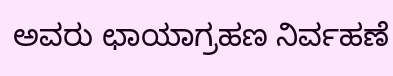ಅವರು ಛಾಯಾಗ್ರಹಣ ನಿರ್ವಹಣೆ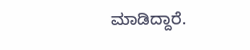ಮಾಡಿದ್ದಾರೆ.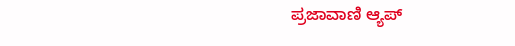ಪ್ರಜಾವಾಣಿ ಆ್ಯಪ್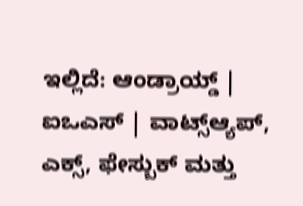ಇಲ್ಲಿದೆ: ಆಂಡ್ರಾಯ್ಡ್ | ಐಒಎಸ್ | ವಾಟ್ಸ್ಆ್ಯಪ್, ಎಕ್ಸ್, ಫೇಸ್ಬುಕ್ ಮತ್ತು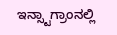ಇನ್ಸ್ಟಾಗ್ರಾಂನಲ್ಲಿ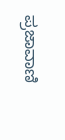ಪ್ರಜಾವಾಣಿ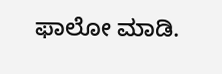ಫಾಲೋ ಮಾಡಿ.